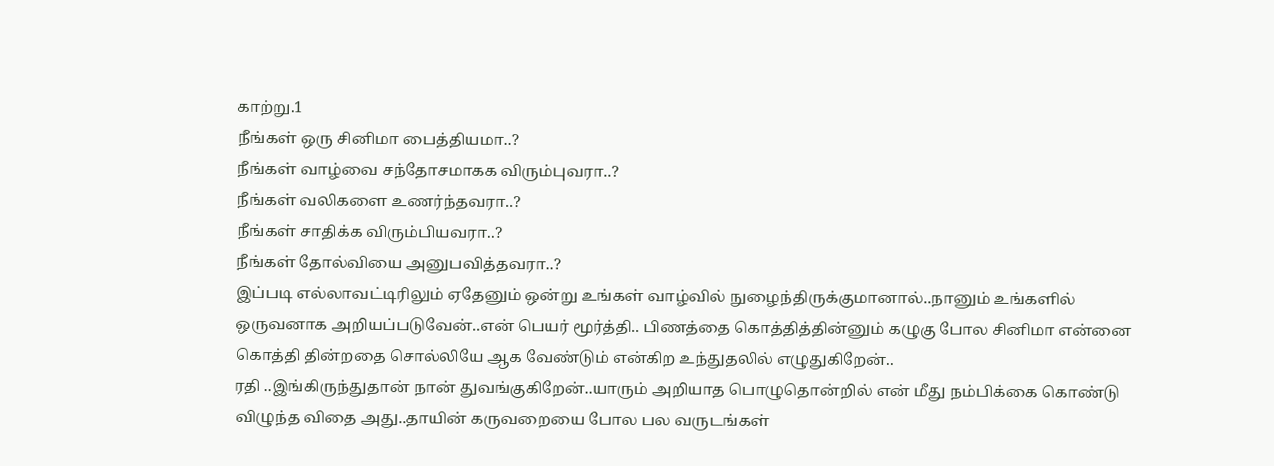காற்று.1
நீங்கள் ஒரு சினிமா பைத்தியமா..?
நீங்கள் வாழ்வை சந்தோசமாகக விரும்புவரா..?
நீங்கள் வலிகளை உணர்ந்தவரா..?
நீங்கள் சாதிக்க விரும்பியவரா..?
நீங்கள் தோல்வியை அனுபவித்தவரா..?
இப்படி எல்லாவட்டிரிலும் ஏதேனும் ஒன்று உங்கள் வாழ்வில் நுழைந்திருக்குமானால்..நானும் உங்களில் ஒருவனாக அறியப்படுவேன்..என் பெயர் மூர்த்தி.. பிணத்தை கொத்தித்தின்னும் கழுகு போல சினிமா என்னை கொத்தி தின்றதை சொல்லியே ஆக வேண்டும் என்கிற உந்துதலில் எழுதுகிறேன்..
ரதி ..இங்கிருந்துதான் நான் துவங்குகிறேன்..யாரும் அறியாத பொழுதொன்றில் என் மீது நம்பிக்கை கொண்டு விழுந்த விதை அது..தாயின் கருவறையை போல பல வருடங்கள்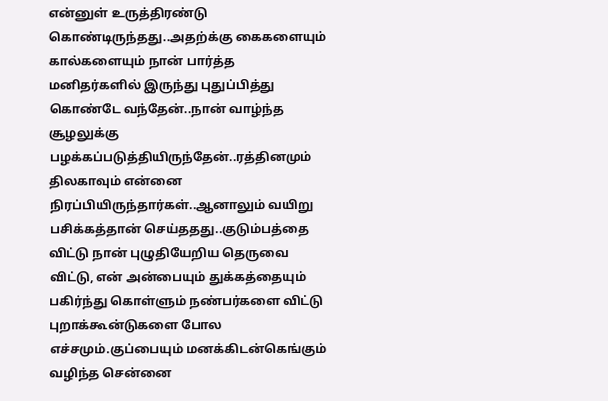என்னுள் உருத்திரண்டு கொண்டிருந்தது..அதற்க்கு கைகளையும் கால்களையும் நான் பார்த்த மனிதர்களில் இருந்து புதுப்பித்து கொண்டே வந்தேன்..நான் வாழ்ந்த சூழலுக்கு பழக்கப்படுத்தியிருந்தேன்..ரத்தினமும் திலகாவும் என்னை நிரப்பியிருந்தார்கள்..ஆனாலும் வயிறு பசிக்கத்தான் செய்ததது..குடும்பத்தை விட்டு நான் புழுதியேறிய தெருவை விட்டு, என் அன்பையும் துக்கத்தையும் பகிர்ந்து கொள்ளும் நண்பர்களை விட்டு புறாக்கூன்டுகளை போல எச்சமும்.குப்பையும் மனக்கிடன்கெங்கும் வழிந்த சென்னை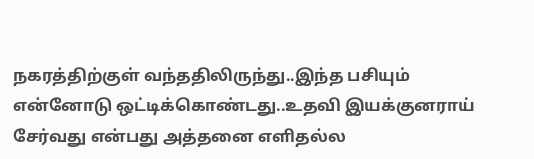நகரத்திற்குள் வந்ததிலிருந்து..இந்த பசியும் என்னோடு ஒட்டிக்கொண்டது..உதவி இயக்குனராய் சேர்வது என்பது அத்தனை எளிதல்ல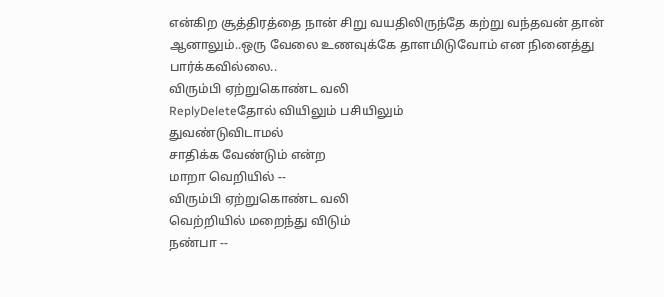என்கிற சூத்திரத்தை நான் சிறு வயதிலிருந்தே கற்று வந்தவன் தான் ஆனாலும்..ஒரு வேலை உணவுக்கே தாளமிடுவோம் என நினைத்து பார்க்கவில்லை..
விரும்பி ஏற்றுகொண்ட வலி
ReplyDeleteதோல் வியிலும் பசியிலும்
துவண்டுவிடாமல்
சாதிக்க வேண்டும் என்ற
மாறா வெறியில் --
விரும்பி ஏற்றுகொண்ட வலி
வெற்றியில் மறைந்து விடும்
நண்பா --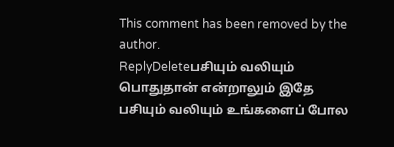This comment has been removed by the author.
ReplyDeleteபசியும் வலியும் பொதுதான் என்றாலும் இதே பசியும் வலியும் உங்களைப் போல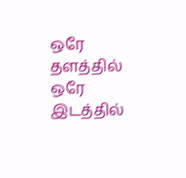ஒரே தளத்தில் ஒரே இடத்தில்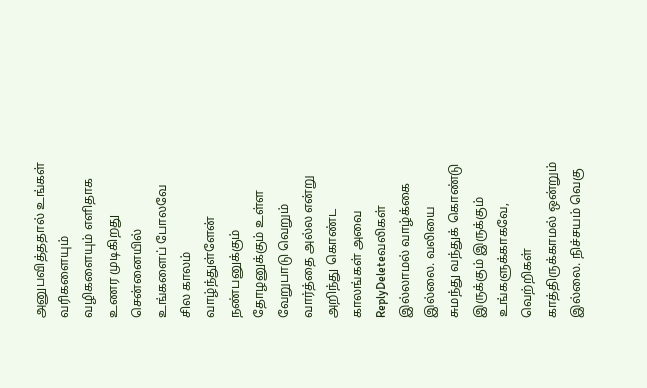அனுபவித்ததால் உங்கள் வரிகளையும் வழிகளையும் எளிதாக உணர முடிகிறது சென்னையில் உங்களைப் போலவே சில காலம் வாழ்ந்துள்ளேன் நண்பனுக்கும் தோழனுக்கும் உள்ள வேறுபாடு வெறும் வார்த்தை அல்ல என்று அறிந்து கொண்ட காலங்கள் அவை
ReplyDeleteவலிகள் இல்லாமல் வாழ்க்கை இல்லை. வலியை சுமந்து வந்துக் கொண்டு இருக்கும் இருக்கும் உங்களுக்காகவே, வெற்றிகள் காத்திருக்காமல் ஒன்றும் இல்லை. நிச்சயம் வெகு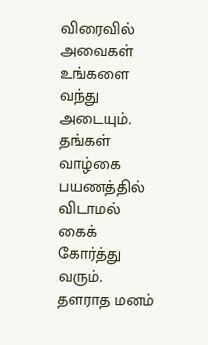விரைவில் அவைகள் உங்களை வந்து அடையும். தங்கள் வாழ்கை பயணத்தில் விடாமல் கைக் கோர்த்து வரும். தளராத மனம்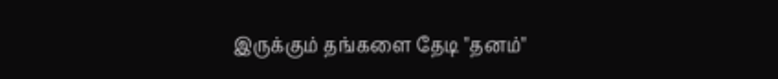இருக்கும் தங்களை தேடி "தனம்"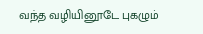வந்த வழியினூடே புகழும்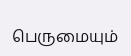பெருமையும்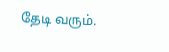தேடி வரும்.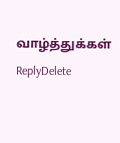வாழ்த்துக்கள்
ReplyDelete